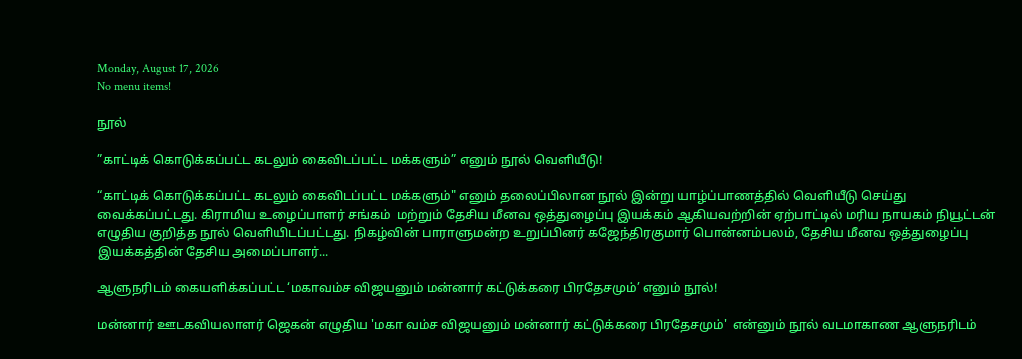Monday, August 17, 2026
No menu items!

நூல்

”காட்டிக் கொடுக்கப்பட்ட கடலும் கைவிடப்பட்ட மக்களும்” எனும் நூல் வெளியீடு!

“காட்டிக் கொடுக்கப்பட்ட கடலும் கைவிடப்பட்ட மக்களும்" எனும் தலைப்பிலான நூல் இன்று யாழ்ப்பாணத்தில் வெளியீடு செய்து வைக்கப்பட்டது. கிராமிய உழைப்பாளர் சங்கம்  மற்றும் தேசிய மீனவ ஒத்துழைப்பு இயக்கம் ஆகியவற்றின் ஏற்பாட்டில் மரிய நாயகம் நியூட்டன் எழுதிய குறித்த நூல் வெளியிடப்பட்டது. நிகழ்வின் பாராளுமன்ற உறுப்பினர் கஜேந்திரகுமார் பொன்னம்பலம், தேசிய மீனவ ஒத்துழைப்பு இயக்கத்தின் தேசிய அமைப்பாளர்...

ஆளுநரிடம் கையளிக்கப்பட்ட ‘மகாவம்ச விஜயனும் மன்னார் கட்டுக்கரை பிரதேசமும்’ எனும் நூல்!

மன்னார் ஊடகவியலாளர் ஜெகன் எழுதிய 'மகா வம்ச விஜயனும் மன்னார் கட்டுக்கரை பிரதேசமும்'  என்னும் நூல் வடமாகாண ஆளுநரிடம்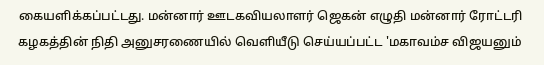கையளிக்கப்பட்டது. மன்னார் ஊடகவியலாளர் ஜெகன் எழுதி மன்னார் ரோட்டரி கழகத்தின் நிதி அனுசரணையில் வெளியீடு செய்யப்பட்ட 'மகாவம்ச விஜயனும்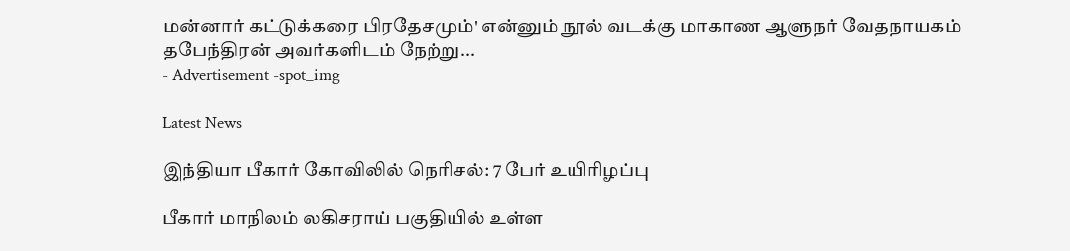மன்னார் கட்டுக்கரை பிரதேசமும்' என்னும் நூல் வடக்கு மாகாண ஆளுநர் வேதநாயகம் தபேந்திரன் அவர்களிடம் நேற்று...
- Advertisement -spot_img

Latest News

இந்தியா பீகார் கோவிலில் நெரிசல்: 7 பேர் உயிரிழப்பு

பீகார் மாநிலம் லகிசராய் பகுதியில் உள்ள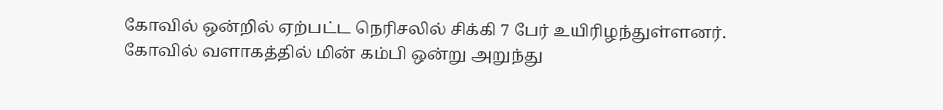கோவில் ஒன்றில் ஏற்பட்ட நெரிசலில் சிக்கி 7 பேர் உயிரிழந்துள்ளனர். கோவில் வளாகத்தில் மின் கம்பி ஒன்று அறுந்து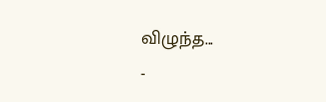விழுந்த...
-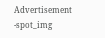Advertisement -spot_img